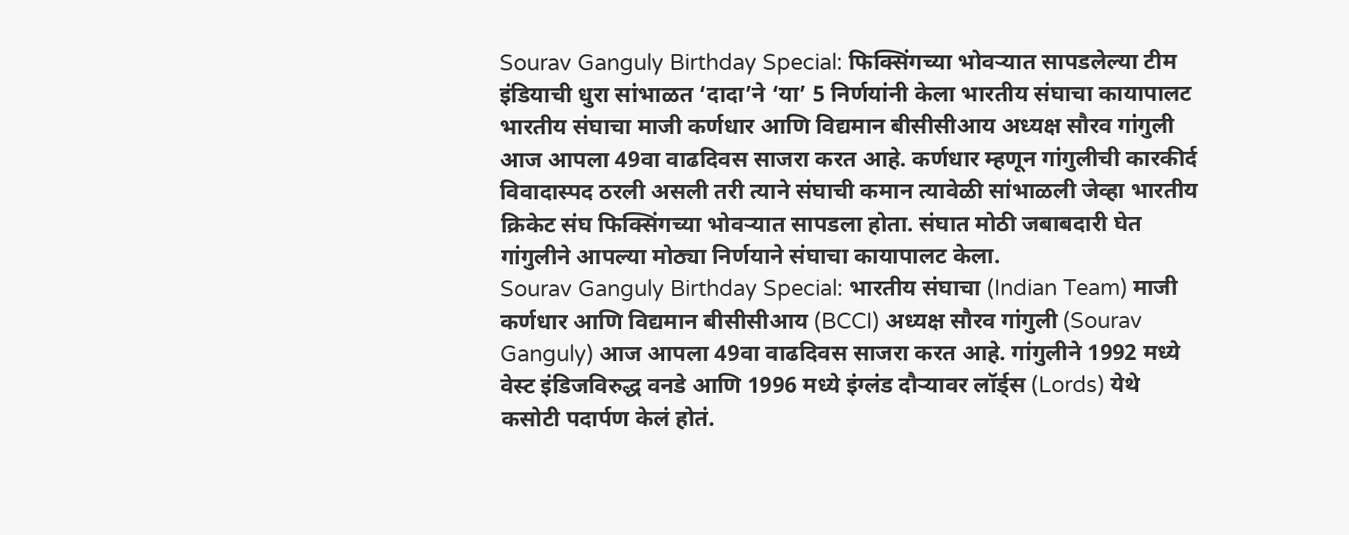Sourav Ganguly Birthday Special: फिक्सिंगच्या भोवऱ्यात सापडलेल्या टीम इंडियाची धुरा सांभाळत ‘दादा’ने ‘या’ 5 निर्णयांनी केला भारतीय संघाचा कायापालट
भारतीय संघाचा माजी कर्णधार आणि विद्यमान बीसीसीआय अध्यक्ष सौरव गांगुली आज आपला 49वा वाढदिवस साजरा करत आहे. कर्णधार म्हणून गांगुलीची कारकीर्द विवादास्पद ठरली असली तरी त्याने संघाची कमान त्यावेळी सांभाळली जेव्हा भारतीय क्रिकेट संघ फिक्सिंगच्या भोवऱ्यात सापडला होता. संघात मोठी जबाबदारी घेत गांगुलीने आपल्या मोठ्या निर्णयाने संघाचा कायापालट केला.
Sourav Ganguly Birthday Special: भारतीय संघाचा (Indian Team) माजी कर्णधार आणि विद्यमान बीसीसीआय (BCCI) अध्यक्ष सौरव गांगुली (Sourav Ganguly) आज आपला 49वा वाढदिवस साजरा करत आहे. गांगुलीने 1992 मध्ये वेस्ट इंडिजविरुद्ध वनडे आणि 1996 मध्ये इंग्लंड दौऱ्यावर लॉर्ड्स (Lords) येथे कसोटी पदार्पण केलं होतं.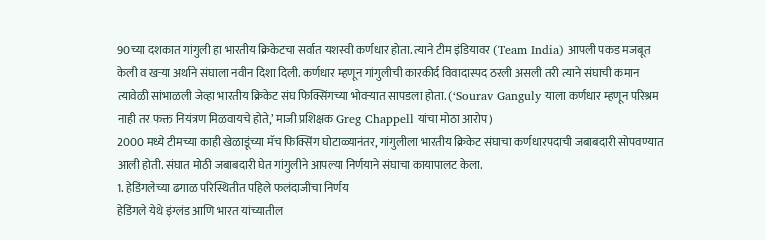90च्या दशकात गांगुली हा भारतीय क्रिकेटचा सर्वात यशस्वी कर्णधार होता. त्याने टीम इंडियावर (Team India) आपली पकड मजबूत केली व खऱ्या अर्थाने संघाला नवीन दिशा दिली. कर्णधार म्हणून गांगुलीची कारकीर्द विवादास्पद ठरली असली तरी त्याने संघाची कमान त्यावेळी सांभाळली जेव्हा भारतीय क्रिकेट संघ फिक्सिंगच्या भोवऱ्यात सापडला होता. (‘Sourav Ganguly याला कर्णधार म्हणून परिश्रम नाही तर फक्त नियंत्रण मिळवायचे होते,’ माजी प्रशिक्षक Greg Chappell यांचा मोठा आरोप)
2000 मध्ये टीमच्या काही खेळाडूंच्या मॅच फिक्सिंग घोटाळ्यानंतर, गांगुलीला भारतीय क्रिकेट संघाचा कर्णधारपदाची जबाबदारी सोपवण्यात आली होती. संघात मोठी जबाबदारी घेत गांगुलीने आपल्या निर्णयाने संघाचा कायापालट केला.
1. हेडिंगलेच्या ढगाळ परिस्थितीत पहिले फलंदाजीचा निर्णय
हेडिंगले येथे इंग्लंड आणि भारत यांच्यातील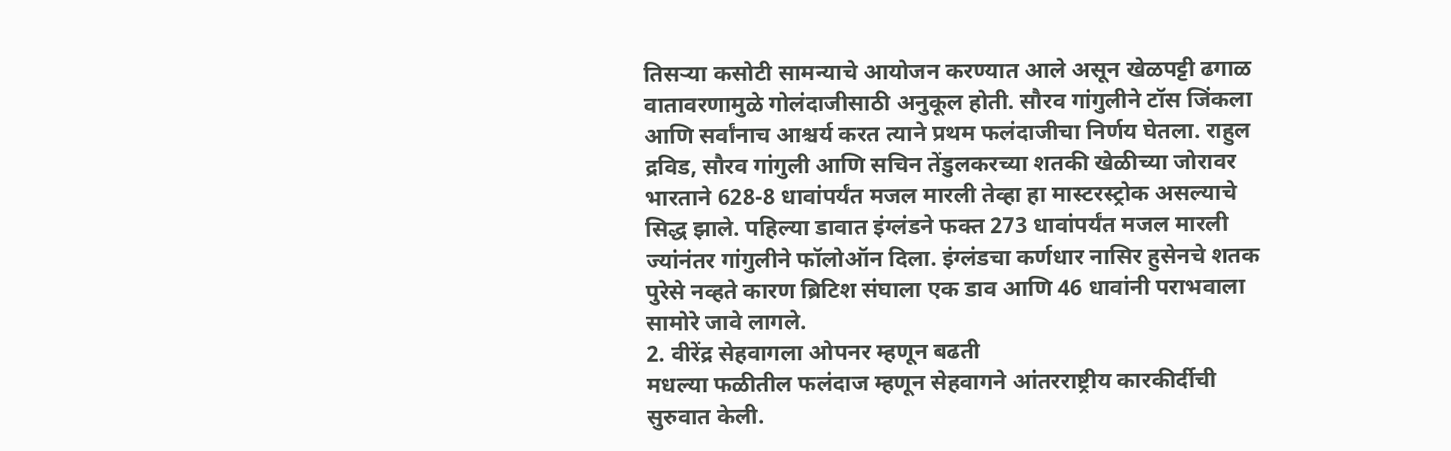तिसऱ्या कसोटी सामन्याचे आयोजन करण्यात आले असून खेळपट्टी ढगाळ वातावरणामुळे गोलंदाजीसाठी अनुकूल होती. सौरव गांगुलीने टॉस जिंकला आणि सर्वांनाच आश्चर्य करत त्याने प्रथम फलंदाजीचा निर्णय घेतला. राहुल द्रविड, सौरव गांगुली आणि सचिन तेंडुलकरच्या शतकी खेळीच्या जोरावर भारताने 628-8 धावांपर्यंत मजल मारली तेव्हा हा मास्टरस्ट्रोक असल्याचे सिद्ध झाले. पहिल्या डावात इंग्लंडने फक्त 273 धावांपर्यंत मजल मारली ज्यांनंतर गांगुलीने फॉलोऑन दिला. इंग्लंडचा कर्णधार नासिर हुसेनचे शतक पुरेसे नव्हते कारण ब्रिटिश संघाला एक डाव आणि 46 धावांनी पराभवाला सामोरे जावे लागले.
2. वीरेंद्र सेहवागला ओपनर म्हणून बढती
मधल्या फळीतील फलंदाज म्हणून सेहवागने आंतरराष्ट्रीय कारकीर्दीची सुरुवात केली.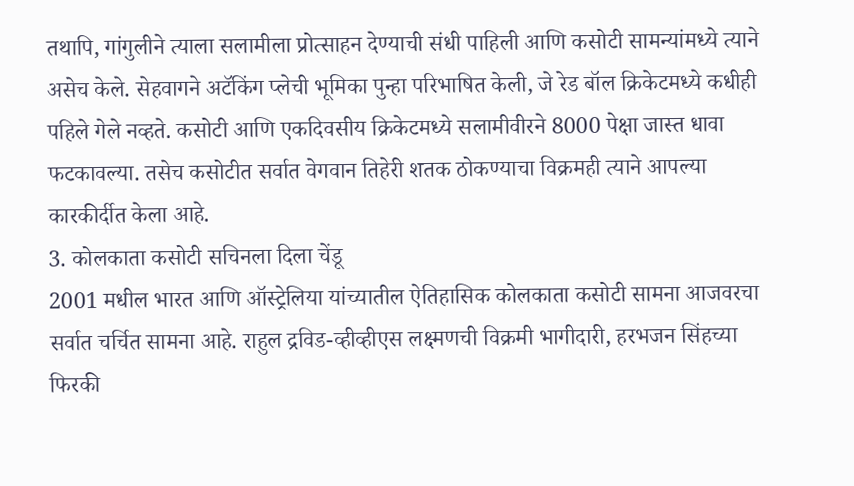तथापि, गांगुलीने त्याला सलामीला प्रोत्साहन देण्याची संधी पाहिली आणि कसोटी सामन्यांमध्ये त्याने असेच केले. सेहवागने अटॅकिंग प्लेची भूमिका पुन्हा परिभाषित केली, जे रेड बॉल क्रिकेटमध्ये कधीही पहिले गेले नव्हते. कसोटी आणि एकदिवसीय क्रिकेटमध्ये सलामीवीरने 8000 पेक्षा जास्त धावा फटकावल्या. तसेच कसोटीत सर्वात वेगवान तिहेरी शतक ठोकण्याचा विक्रमही त्याने आपल्या कारकीर्दीत केला आहे.
3. कोलकाता कसोटी सचिनला दिला चेंडू
2001 मधील भारत आणि ऑस्ट्रेलिया यांच्यातील ऐतिहासिक कोलकाता कसोटी सामना आजवरचा सर्वात चर्चित सामना आहे. राहुल द्रविड-व्हीव्हीएस लक्ष्मणची विक्रमी भागीदारी, हरभजन सिंहच्या फिरकी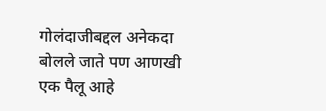गोलंदाजीबद्दल अनेकदा बोलले जाते पण आणखी एक पैलू आहे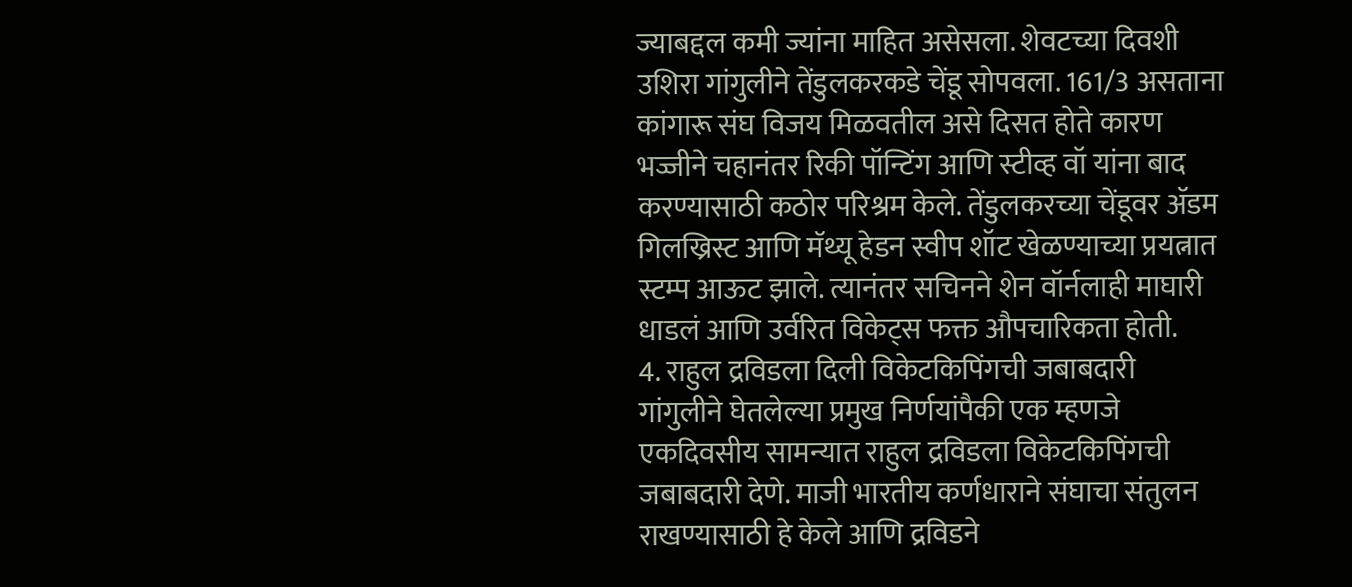ज्याबद्दल कमी ज्यांना माहित असेसला. शेवटच्या दिवशी उशिरा गांगुलीने तेंडुलकरकडे चेंडू सोपवला. 161/3 असताना कांगारू संघ विजय मिळवतील असे दिसत होते कारण भज्जीने चहानंतर रिकी पॉन्टिंग आणि स्टीव्ह वॉ यांना बाद करण्यासाठी कठोर परिश्रम केले. तेंडुलकरच्या चेंडूवर ॲडम गिलख्रिस्ट आणि मॅथ्यू हेडन स्वीप शॉट खेळण्याच्या प्रयत्नात स्टम्प आऊट झाले. त्यानंतर सचिनने शेन वॉर्नलाही माघारी धाडलं आणि उर्वरित विकेट्स फक्त औपचारिकता होती.
4. राहुल द्रविडला दिली विकेटकिपिंगची जबाबदारी
गांगुलीने घेतलेल्या प्रमुख निर्णयांपैकी एक म्हणजे एकदिवसीय सामन्यात राहुल द्रविडला विकेटकिपिंगची जबाबदारी देणे. माजी भारतीय कर्णधाराने संघाचा संतुलन राखण्यासाठी हे केले आणि द्रविडने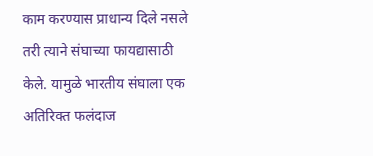काम करण्यास प्राधान्य दिले नसले तरी त्याने संघाच्या फायद्यासाठी केले. यामुळे भारतीय संघाला एक अतिरिक्त फलंदाज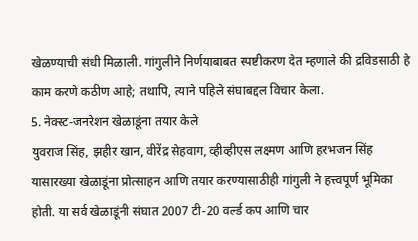खेळण्याची संधी मिळाली. गांगुलीने निर्णयाबाबत स्पष्टीकरण देत म्हणाले की द्रविडसाठी हे काम करणे कठीण आहे; तथापि, त्याने पहिले संघाबद्दल विचार केला.
5. नेक्स्ट-जनरेशन खेळाडूंना तयार केले
युवराज सिंह, झहीर खान, वीरेंद्र सेहवाग, व्हीव्हीएस लक्ष्मण आणि हरभजन सिंह यासारख्या खेळाडूंना प्रोत्साहन आणि तयार करण्यासाठीही गांगुली ने हत्त्वपूर्ण भूमिका होती. या सर्व खेळाडूंनी संघात 2007 टी-20 वर्ल्ड कप आणि चार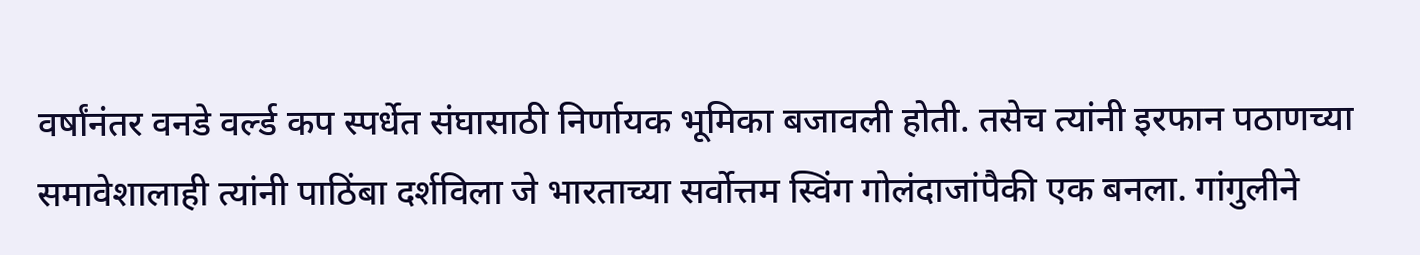वर्षांनंतर वनडे वर्ल्ड कप स्पर्धेत संघासाठी निर्णायक भूमिका बजावली होती. तसेच त्यांनी इरफान पठाणच्या समावेशालाही त्यांनी पाठिंबा दर्शविला जे भारताच्या सर्वोत्तम स्विंग गोलंदाजांपैकी एक बनला. गांगुलीने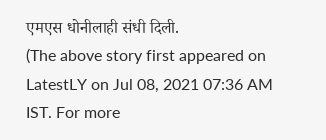एमएस धोनीलाही संधी दिली.
(The above story first appeared on LatestLY on Jul 08, 2021 07:36 AM IST. For more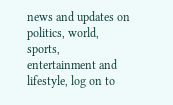news and updates on politics, world, sports, entertainment and lifestyle, log on to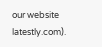our website latestly.com).